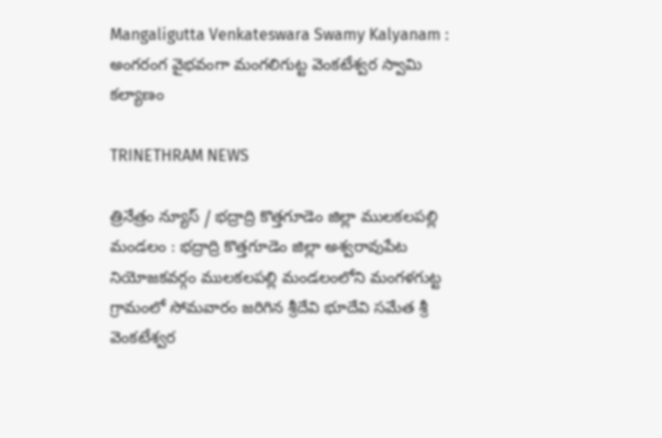Mangaligutta Venkateswara Swamy Kalyanam : అంగరంగ వైభవంగా మంగలిగుట్ట వెంకటేశ్వర స్వామి కల్యాణం

TRINETHRAM NEWS

త్రినేత్రం న్యూస్ / భద్రాద్రి కొత్తగూడెం జిల్లా ములకలపల్లి మండలం : భద్రాద్రి కొత్తగూడెం జిల్లా అశ్వరావుపేట నియోజకవర్గం ములకలపల్లి మండలంలోని మంగళగుట్ట గ్రామంలో సోమవారం జరిగిన శ్రీదేవి భూదేవి సమేత శ్రీ వెంకటేశ్వర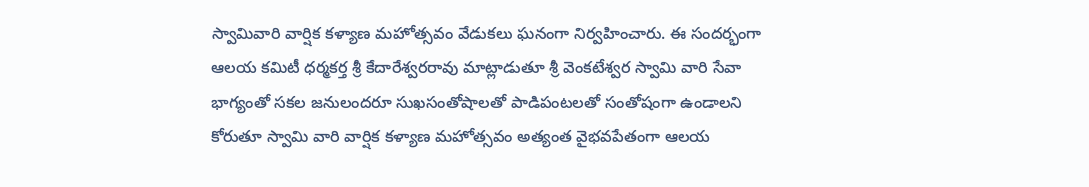స్వామివారి వార్షిక కళ్యాణ మహోత్సవం వేడుకలు ఘనంగా నిర్వహించారు. ఈ సందర్భంగా ఆలయ కమిటీ ధర్మకర్త శ్రీ కేదారేశ్వరరావు మాట్లాడుతూ శ్రీ వెంకటేశ్వర స్వామి వారి సేవా భాగ్యంతో సకల జనులందరూ సుఖసంతోషాలతో పాడిపంటలతో సంతోషంగా ఉండాలని కోరుతూ స్వామి వారి వార్షిక కళ్యాణ మహోత్సవం అత్యంత వైభవపేతంగా ఆలయ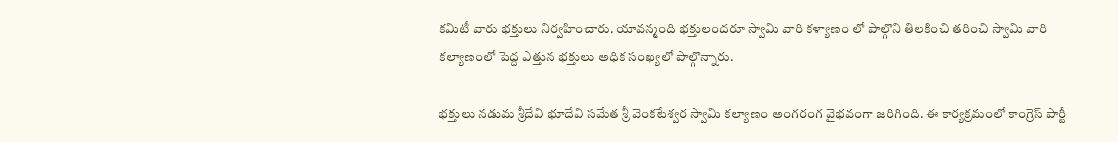కమిటీ వారు భక్తులు నిర్వహించారు. యావన్మంది భక్తులందరూ స్వామి వారి కళ్యాణం లో పాల్గొని తిలకించి తరించి స్వామి వారి కల్యాణంలో పెద్ద ఎత్తున భక్తులు అధిక సంఖ్యలో పాల్గొన్నారు.

భక్తులు నడుమ శ్రీదేవి భూదేవి సమేత శ్రీ వెంకటేశ్వర స్వామి కల్యాణం అంగరంగ వైభవంగా జరిగింది. ఈ కార్యక్రమంలో కాంగ్రెస్ పార్టీ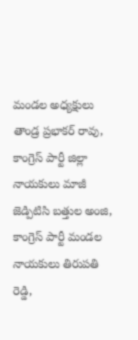మండల అధ్యక్షులు తాండ్ర ప్రభాకర్ రావు, కాంగ్రెస్ పార్టీ జిల్లా నాయకులు మాజీ జెడ్పిటిసి బత్తుల అంజి, కాంగ్రెస్ పార్టీ మండల నాయకులు తిరుపతి రెడ్డి,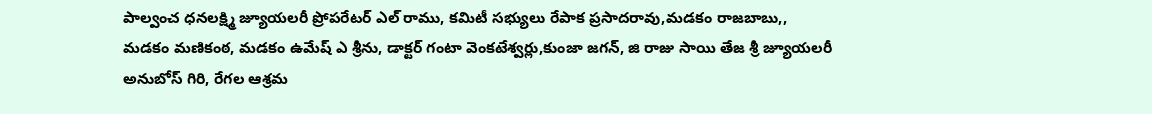పాల్వంచ ధనలక్ష్మి జ్యూయలరీ ప్రోపరేటర్ ఎల్ రాము, కమిటీ సభ్యులు రేపాక ప్రసాదరావు,మడకం రాజబాబు,, మడకం మణికంఠ, మడకం ఉమేష్ ఎ శ్రీను, డాక్టర్ గంటా వెంకటేశ్వర్లు,కుంజా జగన్, జి రాజు సాయి తేజ శ్రీ జ్యూయలరీ అనుబోస్ గిరి, రేగల ఆశ్రమ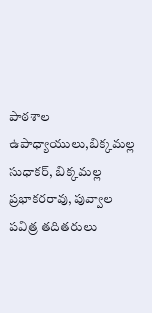పాఠశాల ఉపాధ్యాయులు,బిక్కమల్ల సుధాకర్, బిక్కమల్ల ప్రభాకరరావు, పువ్వాల పవిత్ర తదితరులు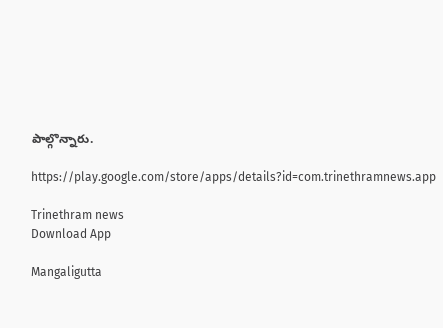పాల్గొన్నారు.

https://play.google.com/store/apps/details?id=com.trinethramnews.app

Trinethram news
Download App

Mangaligutta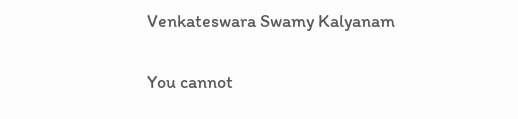Venkateswara Swamy Kalyanam

You cannot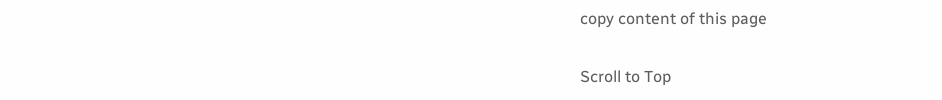copy content of this page

Scroll to Top